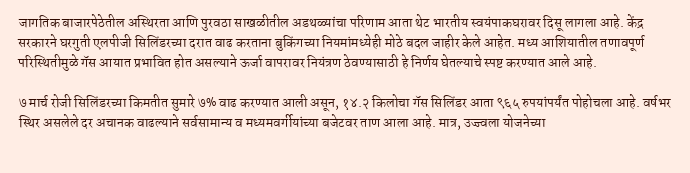जागतिक बाजारपेठेतील अस्थिरता आणि पुरवठा साखळीतील अडथळ्यांचा परिणाम आता थेट भारतीय स्वयंपाकघरावर दिसू लागला आहे. केंद्र सरकारने घरगुती एलपीजी सिलिंडरच्या दरात वाढ करताना बुकिंगच्या नियमांमध्येही मोठे बदल जाहीर केले आहेत. मध्य आशियातील तणावपूर्ण परिस्थितीमुळे गॅस आयात प्रभावित होत असल्याने ऊर्जा वापरावर नियंत्रण ठेवण्यासाठी हे निर्णय घेतल्याचे स्पष्ट करण्यात आले आहे.

७ मार्च रोजी सिलिंडरच्या किमतीत सुमारे ७% वाढ करण्यात आली असून, १४.२ किलोचा गॅस सिलिंडर आता ९६५ रुपयांपर्यंत पोहोचला आहे. वर्षभर स्थिर असलेले दर अचानक वाढल्याने सर्वसामान्य व मध्यमवर्गीयांच्या बजेटवर ताण आला आहे. मात्र, उज्ज्वला योजनेच्या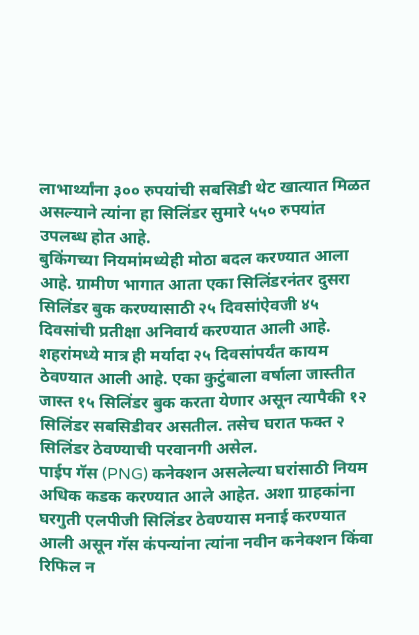लाभार्थ्यांना ३०० रुपयांची सबसिडी थेट खात्यात मिळत असल्याने त्यांना हा सिलिंडर सुमारे ५५० रुपयांत उपलब्ध होत आहे.
बुकिंगच्या नियमांमध्येही मोठा बदल करण्यात आला आहे. ग्रामीण भागात आता एका सिलिंडरनंतर दुसरा सिलिंडर बुक करण्यासाठी २५ दिवसांऐवजी ४५ दिवसांची प्रतीक्षा अनिवार्य करण्यात आली आहे. शहरांमध्ये मात्र ही मर्यादा २५ दिवसांपर्यंत कायम ठेवण्यात आली आहे. एका कुटुंबाला वर्षाला जास्तीत जास्त १५ सिलिंडर बुक करता येणार असून त्यापैकी १२ सिलिंडर सबसिडीवर असतील. तसेच घरात फक्त २ सिलिंडर ठेवण्याची परवानगी असेल.
पाईप गॅस (PNG) कनेक्शन असलेल्या घरांसाठी नियम अधिक कडक करण्यात आले आहेत. अशा ग्राहकांना घरगुती एलपीजी सिलिंडर ठेवण्यास मनाई करण्यात आली असून गॅस कंपन्यांना त्यांना नवीन कनेक्शन किंवा रिफिल न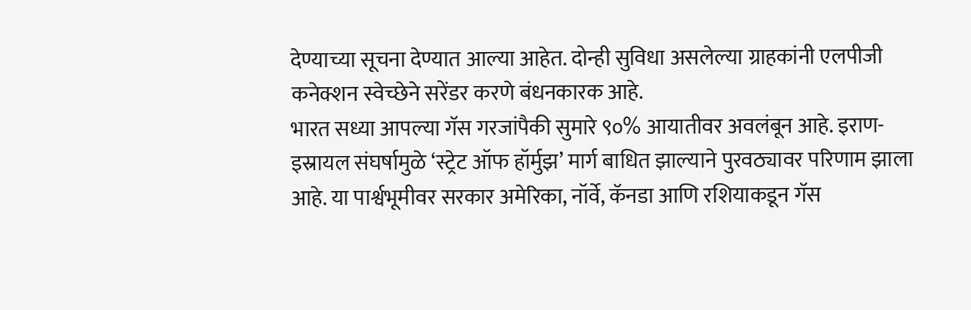देण्याच्या सूचना देण्यात आल्या आहेत. दोन्ही सुविधा असलेल्या ग्राहकांनी एलपीजी कनेक्शन स्वेच्छेने सरेंडर करणे बंधनकारक आहे.
भारत सध्या आपल्या गॅस गरजांपैकी सुमारे ९०% आयातीवर अवलंबून आहे. इराण-इस्रायल संघर्षामुळे ‘स्ट्रेट ऑफ हॉर्मुझ’ मार्ग बाधित झाल्याने पुरवठ्यावर परिणाम झाला आहे. या पार्श्वभूमीवर सरकार अमेरिका, नॉर्वे, कॅनडा आणि रशियाकडून गॅस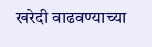खरेदी वाढवण्याच्या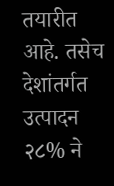तयारीत आहे. तसेच देशांतर्गत उत्पादन २८% ने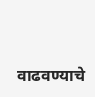वाढवण्याचे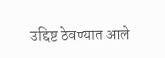उद्दिष्ट ठेवण्यात आले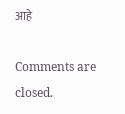आहे

Comments are closed.